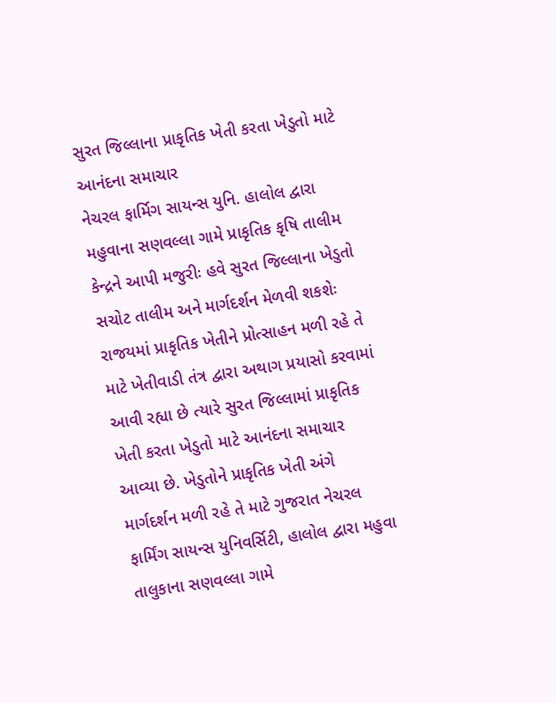સુરત જિલ્લાના પ્રાકૃતિક ખેતી કરતા ખેડુતો માટે આનંદના સમાચાર
નેચરલ ફાર્મિગ સાયન્સ યુનિ. હાલોલ દ્વારા મહુવાના સણવલ્લા ગામે પ્રાકૃતિક કૃષિ તાલીમ કેન્દ્રને આપી મજુરીઃ હવે સુરત જિલ્લાના ખેડુતો સચોટ તાલીમ અને માર્ગદર્શન મેળવી શકશેઃ
રાજયમાં પ્રાકૃતિક ખેતીને પ્રોત્સાહન મળી રહે તે માટે ખેતીવાડી તંત્ર દ્વારા અથાગ પ્રયાસો કરવામાં આવી રહ્યા છે ત્યારે સુરત જિલ્લામાં પ્રાકૃતિક ખેતી કરતા ખેડુતો માટે આનંદના સમાચાર આવ્યા છે. ખેડુતોને પ્રાકૃતિક ખેતી અંગે માર્ગદર્શન મળી રહે તે માટે ગુજરાત નેચરલ ફાર્મિંગ સાયન્સ યુનિવર્સિટી, હાલોલ દ્વારા મહુવા તાલુકાના સણવલ્લા ગામે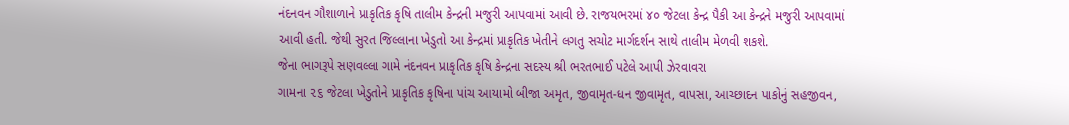નંદનવન ગૌશાળાને પ્રાકૃતિક કૃષિ તાલીમ કેન્દ્રની મજુરી આપવામાં આવી છે. રાજયભરમાં ૪૦ જેટલા કેન્દ્ર પૈકી આ કેન્દ્રને મજુરી આપવામાં આવી હતી. જેથી સુરત જિલ્લાના ખેડુતો આ કેન્દ્રમાં પ્રાકૃતિક ખેતીને લગતુ સચોટ માર્ગદર્શન સાથે તાલીમ મેળવી શકશે.
જેના ભાગરૂપે સણવલ્લા ગામે નંદનવન પ્રાકૃતિક કૃષિ કેન્દ્રના સદસ્ય શ્રી ભરતભાઈ પટેલે આપી ઝેરવાવરા
ગામના ૨૬ જેટલા ખેડુતોને પ્રાકૃતિક કૃષિના પાંચ આયામો બીજા અમૃત, જીવામૃત-ધન જીવામૃત, વાપસા, આચ્છાદન પાકોનું સહજીવન,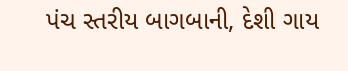પંચ સ્તરીય બાગબાની, દેશી ગાય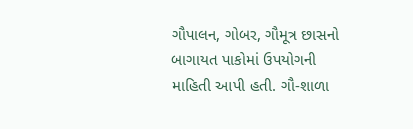ગૌપાલન, ગોબર, ગૌમૂત્ર છાસનો બાગાયત પાકોમાં ઉપયોગની માહિતી આપી હતી. ગૌ-શાળા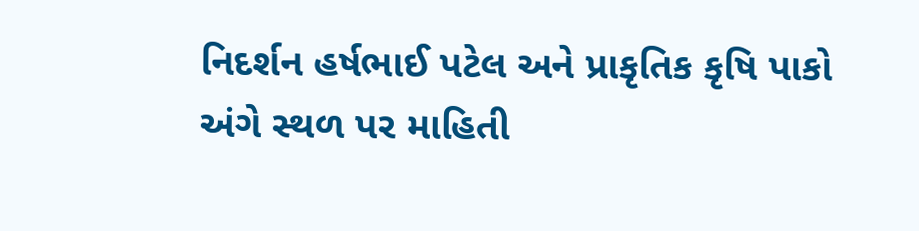નિદર્શન હર્ષભાઈ પટેલ અને પ્રાકૃતિક કૃષિ પાકો અંગે સ્થળ પર માહિતી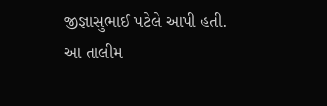જીજ્ઞાસુભાઈ પટેલે આપી હતી.
આ તાલીમ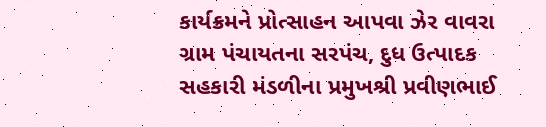કાર્યક્રમને પ્રોત્સાહન આપવા ઝેર વાવરા ગ્રામ પંચાયતના સરપંચ, દુધ ઉત્પાદક સહકારી મંડળીના પ્રમુખશ્રી પ્રવીણભાઈ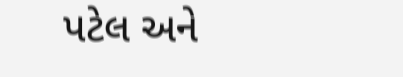પટેલ અને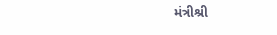મંત્રીશ્રી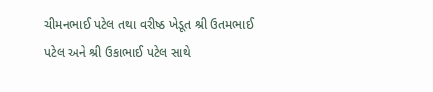ચીમનભાઈ પટેલ તથા વરીષ્ઠ ખેડૂત શ્રી ઉતમભાઈ પટેલ અને શ્રી ઉકાભાઈ પટેલ સાથે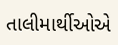તાલીમાર્થીઓએ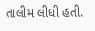તાલીમ લીધી હતી.